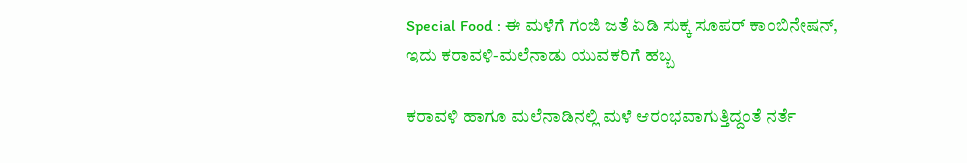Special Food : ಈ ಮಳೆಗೆ ಗಂಜಿ ಜತೆ ಏಡಿ ಸುಕ್ಕ ಸೂಪರ್ ಕಾಂಬಿನೇಷನ್, ಇದು ಕರಾವಳಿ-ಮಲೆನಾಡು ಯುವಕರಿಗೆ ಹಬ್ಬ

ಕರಾವಳಿ ಹಾಗೂ ಮಲೆನಾಡಿನಲ್ಲಿ ಮಳೆ ಆರಂಭವಾಗುತ್ತಿದ್ದಂತೆ ನರ್ತೆ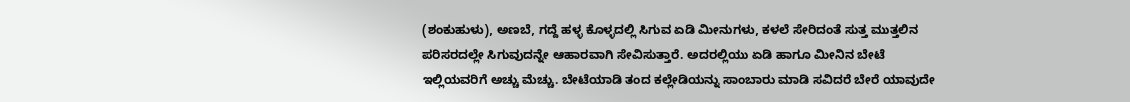(ಶಂಕುಹುಳು), ಅಣಬೆ, ಗದ್ದೆ ಹಳ್ಳ ಕೊಳ್ಳದಲ್ಲಿ ಸಿಗುವ ಏಡಿ ಮೀನುಗಳು, ಕಳಲೆ ಸೇರಿದಂತೆ ಸುತ್ತ ಮುತ್ತಲಿನ ಪರಿಸರದಲ್ಲೇ ಸಿಗುವುದನ್ನೇ ಆಹಾರವಾಗಿ ಸೇವಿಸುತ್ತಾರೆ. ಅದರಲ್ಲಿಯು ಏಡಿ ಹಾಗೂ ಮೀನಿನ ಬೇಟೆ ಇಲ್ಲಿಯವರಿಗೆ ಅಚ್ಚು ಮೆಚ್ಚು. ಬೇಟೆಯಾಡಿ ತಂದ ಕಲ್ಲೇಡಿಯನ್ನು ಸಾಂಬಾರು ಮಾಡಿ ಸವಿದರೆ ಬೇರೆ ಯಾವುದೇ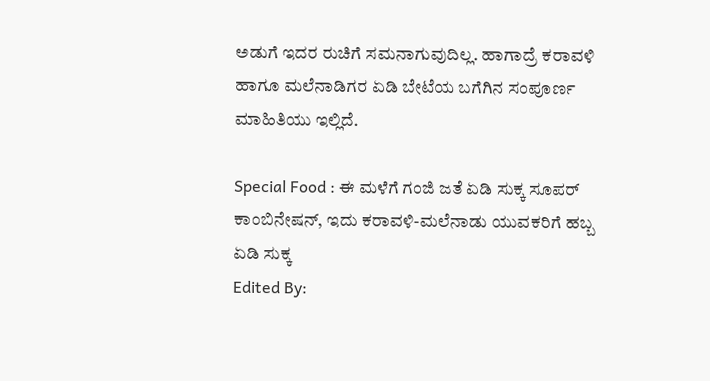ಅಡುಗೆ ಇದರ ರುಚಿಗೆ ಸಮನಾಗುವುದಿಲ್ಲ. ಹಾಗಾದ್ರೆ ಕರಾವಳಿ ಹಾಗೂ ಮಲೆನಾಡಿಗರ ಏಡಿ ಬೇಟೆಯ ಬಗೆಗಿನ ಸಂಪೂರ್ಣ ಮಾಹಿತಿಯು ಇಲ್ಲಿದೆ.

Special Food : ಈ ಮಳೆಗೆ ಗಂಜಿ ಜತೆ ಏಡಿ ಸುಕ್ಕ ಸೂಪರ್ ಕಾಂಬಿನೇಷನ್, ಇದು ಕರಾವಳಿ-ಮಲೆನಾಡು ಯುವಕರಿಗೆ ಹಬ್ಬ
ಏಡಿ ಸುಕ್ಕ
Edited By: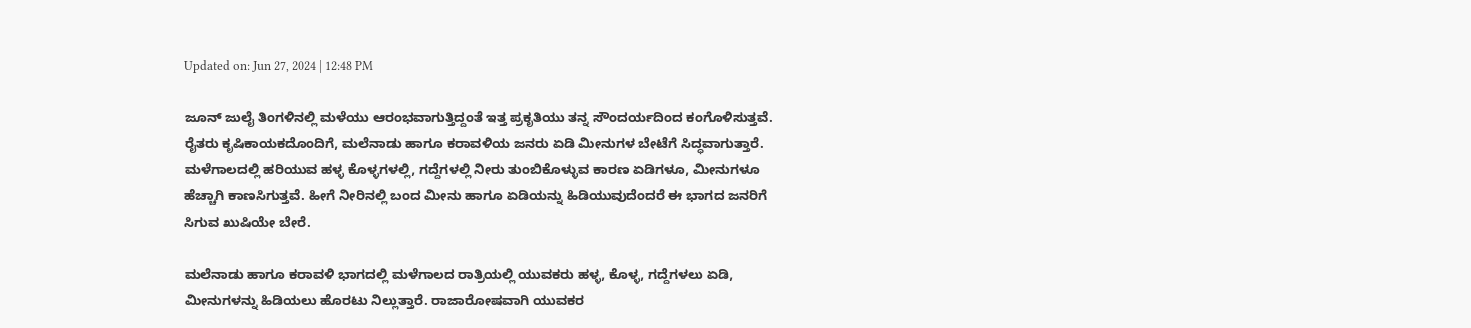Updated on: Jun 27, 2024 | 12:48 PM

ಜೂನ್ ಜುಲೈ ತಿಂಗಳಿನಲ್ಲಿ ಮಳೆಯು ಆರಂಭವಾಗುತ್ತಿದ್ದಂತೆ ಇತ್ತ ಪ್ರಕೃತಿಯು ತನ್ನ ಸೌಂದರ್ಯದಿಂದ ಕಂಗೊಳಿಸುತ್ತವೆ. ರೈತರು ಕೃಷಿಕಾಯಕದೊಂದಿಗೆ, ಮಲೆನಾಡು ಹಾಗೂ ಕರಾವಳಿಯ ಜನರು ಏಡಿ ಮೀನುಗಳ ಬೇಟೆಗೆ ಸಿದ್ಧವಾಗುತ್ತಾರೆ. ಮಳೆಗಾಲದಲ್ಲಿ ಹರಿಯುವ ಹಳ್ಳ ಕೊಳ್ಳಗಳಲ್ಲಿ, ಗದ್ದೆಗಳಲ್ಲಿ ನೀರು ತುಂಬಿಕೊಳ್ಳುವ ಕಾರಣ ಏಡಿಗಳೂ, ಮೀನುಗಳೂ ಹೆಚ್ಚಾಗಿ ಕಾಣಸಿಗುತ್ತವೆ. ಹೀಗೆ ನೀರಿನಲ್ಲಿ ಬಂದ ಮೀನು ಹಾಗೂ ಏಡಿಯನ್ನು ಹಿಡಿಯುವುದೆಂದರೆ ಈ ಭಾಗದ ಜನರಿಗೆ ಸಿಗುವ ಖುಷಿಯೇ ಬೇರೆ.

ಮಲೆನಾಡು ಹಾಗೂ ಕರಾವಳಿ ಭಾಗದಲ್ಲಿ ಮಳೆಗಾಲದ ರಾತ್ರಿಯಲ್ಲಿ ಯುವಕರು ಹಳ್ಳ, ಕೊಳ್ಳ, ಗದ್ದೆಗಳಲು ಏಡಿ, ಮೀನುಗಳನ್ನು ಹಿಡಿಯಲು ಹೊರಟು ನಿಲ್ಲುತ್ತಾರೆ. ರಾಜಾರೋಷವಾಗಿ ಯುವಕರ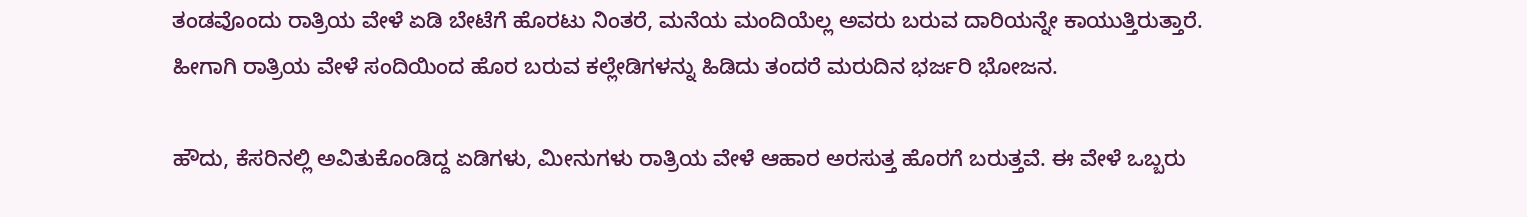ತಂಡವೊಂದು ರಾತ್ರಿಯ ವೇಳೆ ಏಡಿ ಬೇಟೆಗೆ ಹೊರಟು ನಿಂತರೆ, ಮನೆಯ ಮಂದಿಯೆಲ್ಲ ಅವರು ಬರುವ ದಾರಿಯನ್ನೇ ಕಾಯುತ್ತಿರುತ್ತಾರೆ. ಹೀಗಾಗಿ ರಾತ್ರಿಯ ವೇಳೆ ಸಂದಿಯಿಂದ ಹೊರ ಬರುವ ಕಲ್ಲೇಡಿಗಳನ್ನು ಹಿಡಿದು ತಂದರೆ ಮರುದಿನ ಭರ್ಜರಿ ಭೋಜನ.

ಹೌದು, ಕೆಸರಿನಲ್ಲಿ ಅವಿತುಕೊಂಡಿದ್ದ ಏಡಿಗಳು, ಮೀನುಗಳು ರಾತ್ರಿಯ ವೇಳೆ ಆಹಾರ ಅರಸುತ್ತ ಹೊರಗೆ ಬರುತ್ತವೆ. ಈ ವೇಳೆ ಒಬ್ಬರು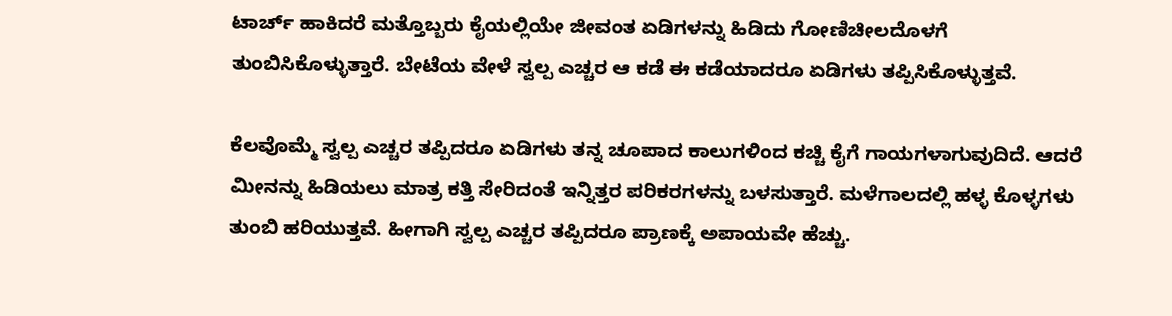ಟಾರ್ಚ್ ಹಾಕಿದರೆ ಮತ್ತೊಬ್ಬರು ಕೈಯಲ್ಲಿಯೇ ಜೀವಂತ ಏಡಿಗಳನ್ನು ಹಿಡಿದು ಗೋಣಿಚೀಲದೊಳಗೆ ತುಂಬಿಸಿಕೊಳ್ಳುತ್ತಾರೆ. ಬೇಟೆಯ ವೇಳೆ ಸ್ವಲ್ಪ ಎಚ್ಚರ ಆ ಕಡೆ ಈ ಕಡೆಯಾದರೂ ಏಡಿಗಳು ತಪ್ಪಿಸಿಕೊಳ್ಳುತ್ತವೆ.

ಕೆಲವೊಮ್ಮೆ ಸ್ವಲ್ಪ ಎಚ್ಚರ ತಪ್ಪಿದರೂ ಏಡಿಗಳು ತನ್ನ ಚೂಪಾದ ಕಾಲುಗಳಿಂದ ಕಚ್ಚಿ ಕೈಗೆ ಗಾಯಗಳಾಗುವುದಿದೆ. ಆದರೆ ಮೀನನ್ನು ಹಿಡಿಯಲು ಮಾತ್ರ ಕತ್ತಿ ಸೇರಿದಂತೆ ಇನ್ನಿತ್ತರ ಪರಿಕರಗಳನ್ನು ಬಳಸುತ್ತಾರೆ. ಮಳೆಗಾಲದಲ್ಲಿ ಹಳ್ಳ ಕೊಳ್ಳಗಳು ತುಂಬಿ ಹರಿಯುತ್ತವೆ. ಹೀಗಾಗಿ ಸ್ವಲ್ಪ ಎಚ್ಚರ ತಪ್ಪಿದರೂ ಪ್ರಾಣಕ್ಕೆ ಅಪಾಯವೇ ಹೆಚ್ಚು.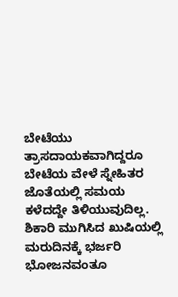ಬೇಟೆಯು ತ್ರಾಸದಾಯಕವಾಗಿದ್ದರೂ ಬೇಟೆಯ ವೇಳೆ ಸ್ನೇಹಿತರ ಜೊತೆಯಲ್ಲಿ ಸಮಯ ಕಳೆದದ್ದೇ ತಿಳಿಯುವುದಿಲ್ಲ. ಶಿಕಾರಿ ಮುಗಿಸಿದ ಖುಷಿಯಲ್ಲಿ ಮರುದಿನಕ್ಕೆ ಭರ್ಜರಿ ಭೋಜನವಂತೂ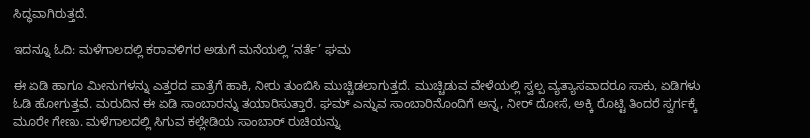ಸಿದ್ಧವಾಗಿರುತ್ತದೆ.

ಇದನ್ನೂ ಓದಿ: ಮಳೆಗಾಲದಲ್ಲಿ ಕರಾವಳಿಗರ ಅಡುಗೆ ಮನೆಯಲ್ಲಿ ‘ನರ್ತೆ’ ಘಮ

ಈ ಏಡಿ ಹಾಗೂ ಮೀನುಗಳನ್ನು ಎತ್ತರದ ಪಾತ್ರೆಗೆ ಹಾಕಿ, ನೀರು ತುಂಬಿಸಿ ಮುಚ್ಚಿಡಲಾಗುತ್ತದೆ. ಮುಚ್ಚಿಡುವ ವೇಳೆಯಲ್ಲಿ ಸ್ವಲ್ಪ ವ್ಯತ್ಯಾಸವಾದರೂ ಸಾಕು, ಏಡಿಗಳು ಓಡಿ ಹೋಗುತ್ತವೆ. ಮರುದಿನ ಈ ಏಡಿ ಸಾಂಬಾರನ್ನು ತಯಾರಿಸುತ್ತಾರೆ. ಘಮ್ ಎನ್ನುವ ಸಾಂಬಾರಿನೊಂದಿಗೆ ಅನ್ನ, ನೀರ್ ದೋಸೆ, ಅಕ್ಕಿ ರೊಟ್ಟಿ ತಿಂದರೆ ಸ್ವರ್ಗಕ್ಕೆ ಮೂರೇ ಗೇಣು. ಮಳೆಗಾಲದಲ್ಲಿ ಸಿಗುವ ಕಲ್ಲೇಡಿಯ ಸಾಂಬಾರ್ ರುಚಿಯನ್ನು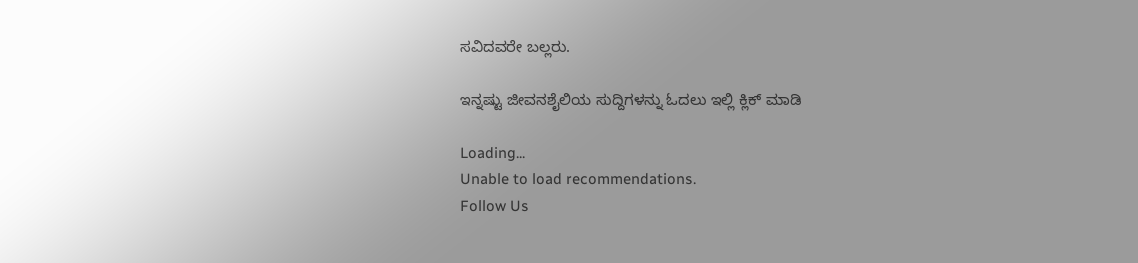ಸವಿದವರೇ ಬಲ್ಲರು.

ಇನ್ನಷ್ಟು ಜೀವನಶೈಲಿಯ ಸುದ್ದಿಗಳನ್ನು ಓದಲು ಇಲ್ಲಿ ಕ್ಲಿಕ್ ಮಾಡಿ

Loading...
Unable to load recommendations.
Follow Us